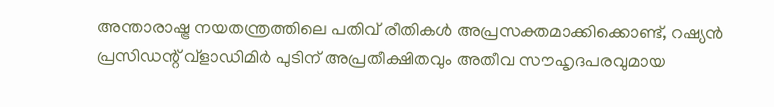അന്താരാഷ്ട്ര നയതന്ത്രത്തിലെ പതിവ് രീതികൾ അപ്രസക്തമാക്കിക്കൊണ്ട്, റഷ്യൻ പ്രസിഡന്റ് വ്ളാഡിമിർ പുടിന് അപ്രതീക്ഷിതവും അതീവ സൗഹൃദപരവുമായ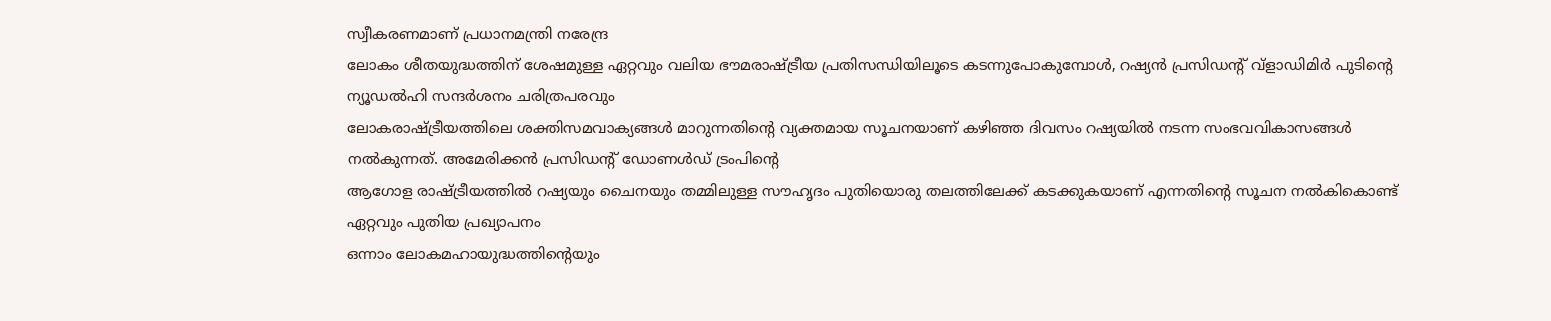സ്വീകരണമാണ് പ്രധാനമന്ത്രി നരേന്ദ്ര
ലോകം ശീതയുദ്ധത്തിന് ശേഷമുള്ള ഏറ്റവും വലിയ ഭൗമരാഷ്ട്രീയ പ്രതിസന്ധിയിലൂടെ കടന്നുപോകുമ്പോൾ, റഷ്യൻ പ്രസിഡന്റ് വ്ളാഡിമിർ പുടിന്റെ ന്യൂഡൽഹി സന്ദർശനം ചരിത്രപരവും
ലോകരാഷ്ട്രീയത്തിലെ ശക്തിസമവാക്യങ്ങൾ മാറുന്നതിന്റെ വ്യക്തമായ സൂചനയാണ് കഴിഞ്ഞ ദിവസം റഷ്യയിൽ നടന്ന സംഭവവികാസങ്ങൾ നൽകുന്നത്. അമേരിക്കൻ പ്രസിഡന്റ് ഡോണൾഡ് ട്രംപിന്റെ
ആഗോള രാഷ്ട്രീയത്തിൽ റഷ്യയും ചൈനയും തമ്മിലുള്ള സൗഹൃദം പുതിയൊരു തലത്തിലേക്ക് കടക്കുകയാണ് എന്നതിന്റെ സൂചന നൽകികൊണ്ട് ഏറ്റവും പുതിയ പ്രഖ്യാപനം
ഒന്നാം ലോകമഹായുദ്ധത്തിൻ്റെയും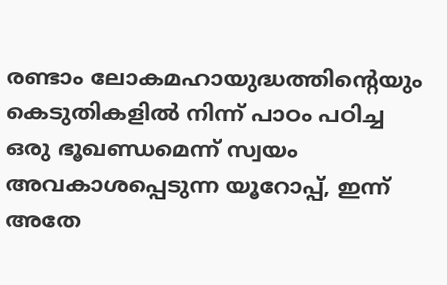രണ്ടാം ലോകമഹായുദ്ധത്തിൻ്റെയും കെടുതികളിൽ നിന്ന് പാഠം പഠിച്ച ഒരു ഭൂഖണ്ഡമെന്ന് സ്വയം അവകാശപ്പെടുന്ന യൂറോപ്പ്, ഇന്ന് അതേ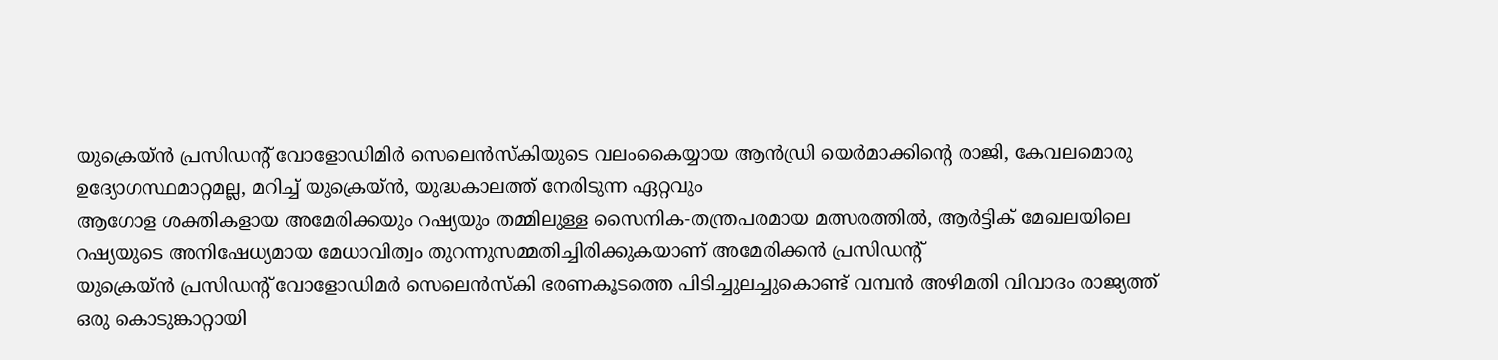യുക്രെയ്ൻ പ്രസിഡന്റ് വോളോഡിമിർ സെലെൻസ്കിയുടെ വലംകൈയ്യായ ആൻഡ്രി യെർമാക്കിന്റെ രാജി, കേവലമൊരു ഉദ്യോഗസ്ഥമാറ്റമല്ല, മറിച്ച് യുക്രെയ്ൻ, യുദ്ധകാലത്ത് നേരിടുന്ന ഏറ്റവും
ആഗോള ശക്തികളായ അമേരിക്കയും റഷ്യയും തമ്മിലുള്ള സൈനിക-തന്ത്രപരമായ മത്സരത്തിൽ, ആർട്ടിക് മേഖലയിലെ റഷ്യയുടെ അനിഷേധ്യമായ മേധാവിത്വം തുറന്നുസമ്മതിച്ചിരിക്കുകയാണ് അമേരിക്കൻ പ്രസിഡന്റ്
യുക്രെയ്ൻ പ്രസിഡന്റ് വോളോഡിമർ സെലെൻസ്കി ഭരണകൂടത്തെ പിടിച്ചുലച്ചുകൊണ്ട് വമ്പൻ അഴിമതി വിവാദം രാജ്യത്ത് ഒരു കൊടുങ്കാറ്റായി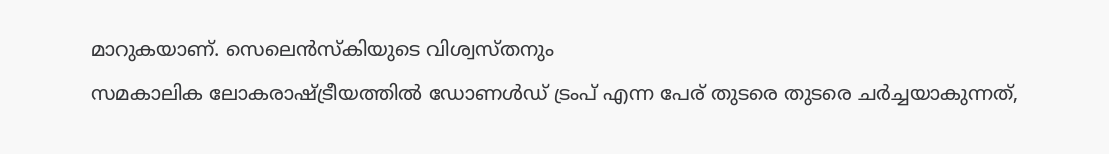മാറുകയാണ്. സെലെൻസ്കിയുടെ വിശ്വസ്തനും
സമകാലിക ലോകരാഷ്ട്രീയത്തിൽ ഡോണൾഡ് ട്രംപ് എന്ന പേര് തുടരെ തുടരെ ചർച്ചയാകുന്നത്,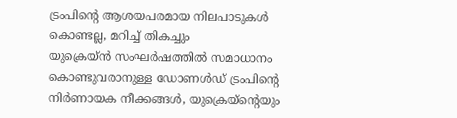ട്രംപിന്റെ ആശയപരമായ നിലപാടുകൾ കൊണ്ടല്ല, മറിച്ച് തികച്ചും
യുക്രെയ്ൻ സംഘർഷത്തിൽ സമാധാനം കൊണ്ടുവരാനുള്ള ഡോണൾഡ് ട്രംപിൻ്റെ നിർണായക നീക്കങ്ങൾ, യുക്രെയ്ന്റെയും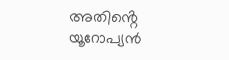അതിൻ്റെ യൂറോപ്യൻ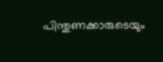പിന്തുണക്കാരുടെയും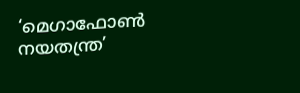‘മെഗാഫോൺ നയതന്ത്ര’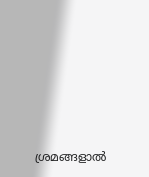ശ്രമങ്ങളാൽ